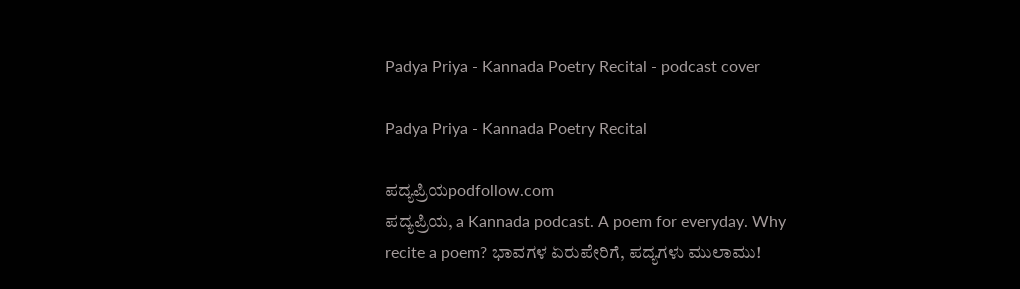Padya Priya - Kannada Poetry Recital - podcast cover

Padya Priya - Kannada Poetry Recital

ಪದ್ಯಪ್ರಿಯpodfollow.com
ಪದ್ಯಪ್ರಿಯ, a Kannada podcast. A poem for everyday. Why recite a poem? ಭಾವಗಳ ಏರುಪೇರಿಗೆ, ಪದ್ಯಗಳು ಮುಲಾಮು!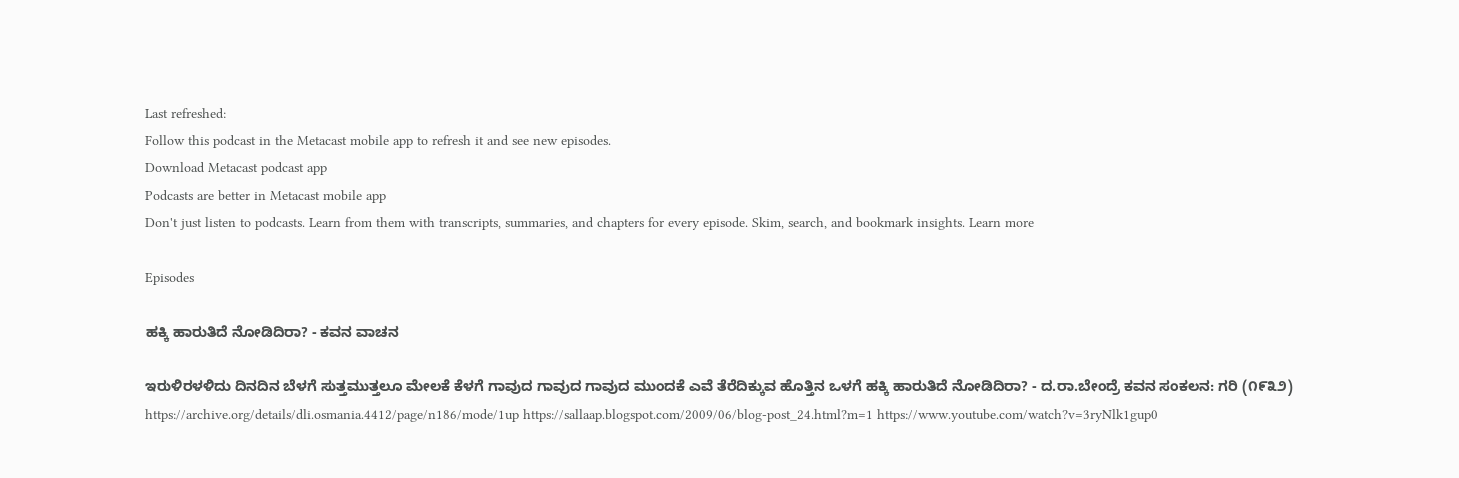Last refreshed:
Follow this podcast in the Metacast mobile app to refresh it and see new episodes.
Download Metacast podcast app
Podcasts are better in Metacast mobile app
Don't just listen to podcasts. Learn from them with transcripts, summaries, and chapters for every episode. Skim, search, and bookmark insights. Learn more

Episodes

ಹಕ್ಕಿ ಹಾರುತಿದೆ ನೋಡಿದಿರಾ? - ಕವನ ವಾಚನ

ಇರುಳಿರಳಳಿದು ದಿನದಿನ ಬೆಳಗೆ ಸುತ್ತಮುತ್ತಲೂ ಮೇಲಕೆ ಕೆಳಗೆ ಗಾವುದ ಗಾವುದ ಗಾವುದ ಮುಂದಕೆ ಎವೆ ತೆರೆದಿಕ್ಕುವ ಹೊತ್ತಿನ ಒಳಗೆ ಹಕ್ಕಿ ಹಾರುತಿದೆ ನೋಡಿದಿರಾ? - ದ.ರಾ.ಬೇಂದ್ರೆ ಕವನ ಸಂಕಲನ: ಗರಿ (೧೯೩೨) https://archive.org/details/dli.osmania.4412/page/n186/mode/1up https://sallaap.blogspot.com/2009/06/blog-post_24.html?m=1 https://www.youtube.com/watch?v=3ryNlk1gup0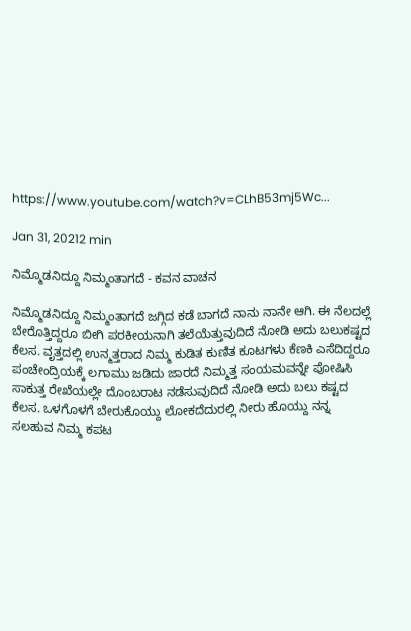https://www.youtube.com/watch?v=CLhB53mj5Wc...

Jan 31, 20212 min

ನಿಮ್ಮೊಡನಿದ್ದೂ ನಿಮ್ಮಂತಾಗದೆ - ಕವನ ವಾಚನ

ನಿಮ್ಮೊಡನಿದ್ದೂ ನಿಮ್ಮಂತಾಗದೆ ಜಗ್ಗಿದ ಕಡೆ ಬಾಗದೆ ನಾನು ನಾನೇ ಆಗಿ. ಈ ನೆಲದಲ್ಲೆ ಬೇರೊತ್ತಿದ್ದರೂ ಬೀಗಿ ಪರಕೀಯನಾಗಿ ತಲೆಯೆತ್ತುವುದಿದೆ ನೋಡಿ ಅದು ಬಲುಕಷ್ಟದ ಕೆಲಸ. ವೃತ್ತದಲ್ಲಿ ಉನ್ಮತ್ತರಾದ ನಿಮ್ಮ ಕುಡಿತ ಕುಣಿತ ಕೂಟಗಳು ಕೆಣಕಿ ಎಸೆದಿದ್ದರೂ ಪಂಚೇಂದ್ರಿಯಕ್ಕೆ ಲಗಾಮು ಜಡಿದು ಜಾರದೆ ನಿಮ್ಮತ್ತ ಸಂಯಮವನ್ನೇ ಪೋಷಿಸಿ ಸಾಕುತ್ತ ರೇಖೆಯಲ್ಲೇ ದೊಂಬರಾಟ ನಡೆಸುವುದಿದೆ ನೋಡಿ ಅದು ಬಲು ಕಷ್ಟದ ಕೆಲಸ. ಒಳಗೊಳಗೆ ಬೇರುಕೊಯ್ದು ಲೋಕದೆದುರಲ್ಲಿ ನೀರು ಹೊಯ್ದು ನನ್ನ ಸಲಹುವ ನಿಮ್ಮ ಕಪಟ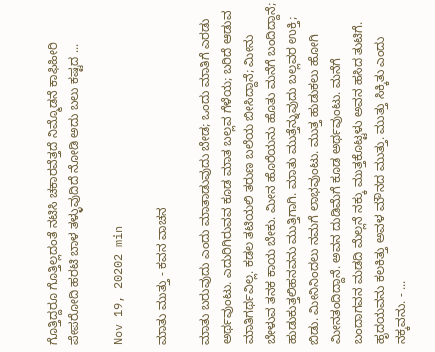ಗೊತ್ತಿದ್ದರೂ ಗೊತ್ತಿಲ್ಲದಂತೆ ನಟಿಸಿ ಚಕಾರವೆತ್ತದೆ ನಿಮ್ಮೊಡನೆ ಕಾಫಿಹೀರಿ ಪೇಪರೋದಿ ಹರಟಿ ಬಾಳ ತಳ್ಳುವುದಿದೆ ನೋಡಿ ಅದು ಬಲು ಕಷ್ಟದ ...

Nov 19, 20202 min

ಮಾತು ಮುತ್ತು - ಕವನ ವಾಚನ

ಮಾತು ಬರುವುದು ಎಂದು ಮಾತಾಡುವುದು ಬೇಡ; ಒಂದು ಮಾತಿಗೆ ಎರಡು ಅರ್ಥವುಂಟು. ಎದುರಿಗಿರುವವ ಕೂಡ ಮಾತ ಬಲ್ಲವ ಗೆಳೆಯ; ಬರಿದೆ ಆಡುವ ಮಾತಿಗರ್ಥವಿಲ್ಲ. ಕಡಲ ತಟಿಯಲಿ ತರುಣ ಬಲೆಯ ಬೀಸಿದ್ದಾನೆ; ಮೀನು ಬೇಳುವ ತನಕ ಕಾಯ ಬೇಕು. ಮೀನ ಹೊರೆಯನು ಹೊತು ಮನೆಗೆ ಬಂದಿದ್ದಾನೆ; ಹುಡುಕುತ್ತಲಿಹನವನು ಮುತ್ತಿಗಾಗಿ. ಮಾತು ಮುತ್ತೆನ್ನುವುದು ಬಲ್ಲವರ ಉಕ್ತಿ; ಬಿಡು. ಮೀನಿನಿಂದಲು ನಮಗೆ ಲಾಭವುಂಟು. ಮುತ್ತ ಹುಡುಕಲು ಹೋಗಿ ಮೀನತಂದಿದ್ದಾನೆ. ಅವನ ದುಡಿಮೆಗೆ ಕೂಡ ಅರ್ಥವುಂಟು. ಮನೆಗೆ ಬಂದಾಗವನ ಮಡದಿ ಮೆಲ್ಲನೆ ನಕ್ಕು ಮುತ್ತಕೊಟ್ಟಳು ಅವನ ಹಸಿದ ತುಟಿಗೆ. ಹೃದಯವನು ಕಲಕಿತ್ತು ಅವಳ ಮೌನದ ಮುತ್ತು. ಮುತ್ತು ಸಿಕ್ಕಿತು ಎಂದು ನಕ್ಕವನು. - ...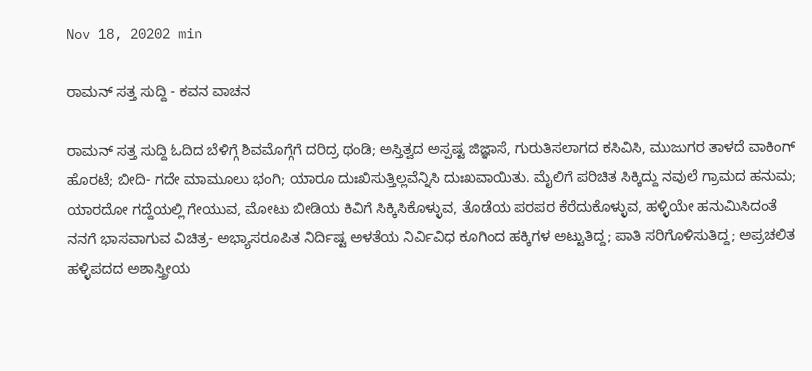Nov 18, 20202 min

ರಾಮನ್ ಸತ್ತ ಸುದ್ದಿ - ಕವನ ವಾಚನ

ರಾಮನ್ ಸತ್ತ ಸುದ್ದಿ ಓದಿದ ಬೆಳಿಗ್ಗೆ ಶಿವಮೊಗ್ಗೆಗೆ ದರಿದ್ರ ಥಂಡಿ; ಅಸ್ತಿತ್ವದ ಅಸ್ಪಷ್ಟ ಜಿಜ್ಞಾಸೆ, ಗುರುತಿಸಲಾಗದ ಕಸಿವಿಸಿ, ಮುಜುಗರ ತಾಳದೆ ವಾಕಿಂಗ್ ಹೊರಟೆ; ಬೀದಿ- ಗದೇ ಮಾಮೂಲು ಭಂಗಿ; ಯಾರೂ ದುಃಖಿಸುತ್ತಿಲ್ಲವೆನ್ನಿಸಿ ದುಃಖವಾಯಿತು. ಮೈಲಿಗೆ ಪರಿಚಿತ ಸಿಕ್ಕಿದ್ದು ನವುಲೆ ಗ್ರಾಮದ ಹನುಮ; ಯಾರದೋ ಗದ್ದೆಯಲ್ಲಿ ಗೇಯುವ, ಮೋಟು ಬೀಡಿಯ ಕಿವಿಗೆ ಸಿಕ್ಕಿಸಿಕೊಳ್ಳುವ, ತೊಡೆಯ ಪರಪರ ಕೆರೆದುಕೊಳ್ಳುವ, ಹಳ್ಳಿಯೇ ಹನುಮಿಸಿದಂತೆ ನನಗೆ ಭಾಸವಾಗುವ ವಿಚಿತ್ರ- ಅಭ್ಯಾಸರೂಪಿತ ನಿರ್ದಿಷ್ಟ ಅಳತೆಯ ನಿರ್ವಿವಿಧ ಕೂಗಿಂದ ಹಕ್ಕಿಗಳ ಅಟ್ಟುತಿದ್ದ; ಪಾತಿ ಸರಿಗೊಳಿಸುತಿದ್ದ; ಅಪ್ರಚಲಿತ ಹಳ್ಳಿಪದದ ಅಶಾಸ್ತ್ರೀಯ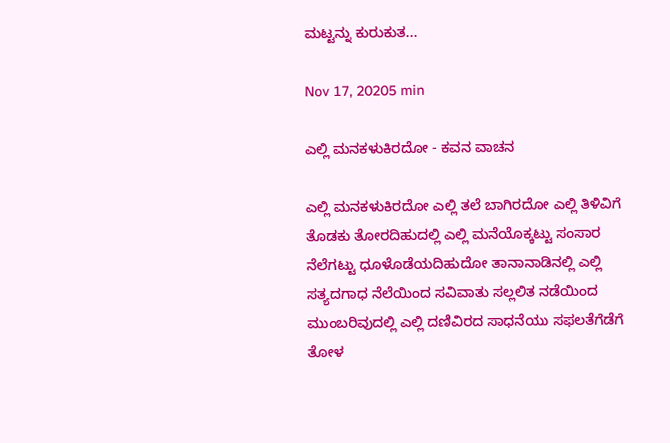ಮಟ್ಟನ್ನು ಕುರುಕುತ...

Nov 17, 20205 min

ಎಲ್ಲಿ ಮನಕಳುಕಿರದೋ - ಕವನ ವಾಚನ

ಎಲ್ಲಿ ಮನಕಳುಕಿರದೋ ಎಲ್ಲಿ ತಲೆ ಬಾಗಿರದೋ ಎಲ್ಲಿ ತಿಳಿವಿಗೆ ತೊಡಕು ತೋರದಿಹುದಲ್ಲಿ ಎಲ್ಲಿ ಮನೆಯೊಕ್ಕಟ್ಟು ಸಂಸಾರ ನೆಲೆಗಟ್ಟು ಧೂಳೊಡೆಯದಿಹುದೋ ತಾನಾನಾಡಿನಲ್ಲಿ ಎಲ್ಲಿ ಸತ್ಯದಗಾಧ ನೆಲೆಯಿಂದ ಸವಿವಾತು ಸಲ್ಲಲಿತ ನಡೆಯಿಂದ ಮುಂಬರಿವುದಲ್ಲಿ ಎಲ್ಲಿ ದಣಿವಿರದ ಸಾಧನೆಯು ಸಫಲತೆಗೆಡೆಗೆ ತೋಳ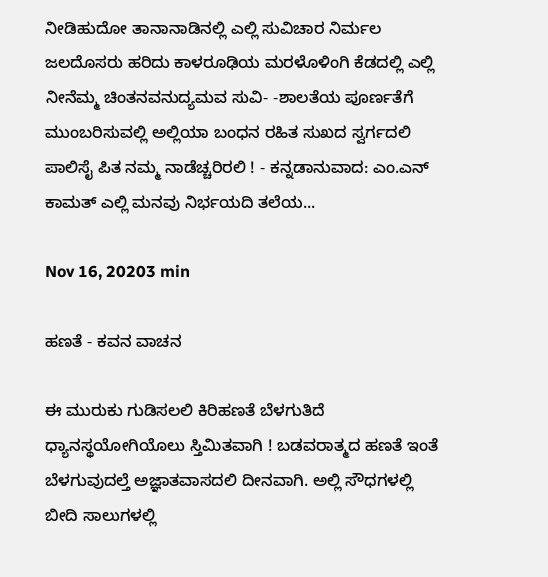ನೀಡಿಹುದೋ ತಾನಾನಾಡಿನಲ್ಲಿ ಎಲ್ಲಿ ಸುವಿಚಾರ ನಿರ್ಮಲ ಜಲದೊಸರು ಹರಿದು ಕಾಳರೂಢಿಯ ಮರಳೊಳಿಂಗಿ ಕೆಡದಲ್ಲಿ ಎಲ್ಲಿ ನೀನೆಮ್ಮ ಚಿಂತನವನುದ್ಯಮವ ಸುವಿ- -ಶಾಲತೆಯ ಪೂರ್ಣತೆಗೆ ಮುಂಬರಿಸುವಲ್ಲಿ ಅಲ್ಲಿಯಾ ಬಂಧನ ರಹಿತ ಸುಖದ ಸ್ವರ್ಗದಲಿ ಪಾಲಿಸೈ ಪಿತ ನಮ್ಮ ನಾಡೆಚ್ಚರಿರಲಿ ! - ಕನ್ನಡಾನುವಾದ: ಎಂ.ಎನ್ ಕಾಮತ್ ಎಲ್ಲಿ ಮನವು ನಿರ್ಭಯದಿ ತಲೆಯ...

Nov 16, 20203 min

ಹಣತೆ - ಕವನ ವಾಚನ

ಈ ಮುರುಕು ಗುಡಿಸಲಲಿ ಕಿರಿಹಣತೆ ಬೆಳಗುತಿದೆ ಧ್ಯಾನಸ್ಥಯೋಗಿಯೊಲು ಸ್ತಿಮಿತವಾಗಿ ! ಬಡವರಾತ್ಮದ ಹಣತೆ ಇಂತೆ ಬೆಳಗುವುದಲ್ತೆ ಅಜ್ಞಾತವಾಸದಲಿ ದೀನವಾಗಿ. ಅಲ್ಲಿ ಸೌಧಗಳಲ್ಲಿ ಬೀದಿ ಸಾಲುಗಳಲ್ಲಿ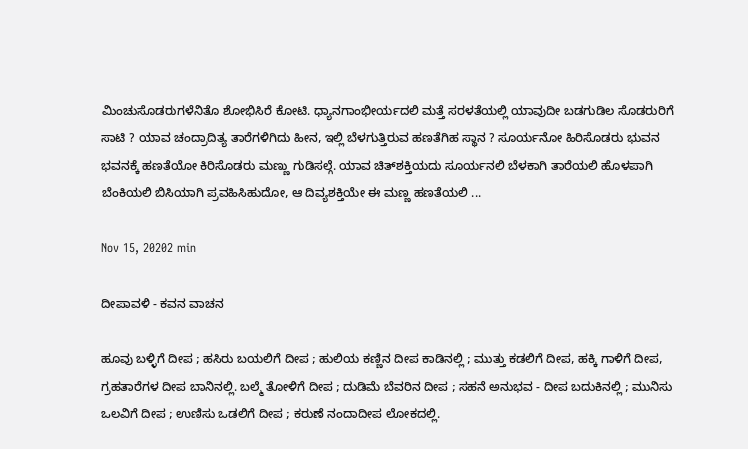ಮಿಂಚುಸೊಡರುಗಳೆನಿತೊ ಶೋಭಿಸಿರೆ ಕೋಟಿ. ಧ್ಯಾನಗಾಂಭೀರ್ಯದಲಿ ಮತ್ತೆ ಸರಳತೆಯಲ್ಲಿ ಯಾವುದೀ ಬಡಗುಡಿಲ ಸೊಡರುರಿಗೆ ಸಾಟಿ ? ಯಾವ ಚಂದ್ರಾದಿತ್ಯ ತಾರೆಗಳಿಗಿದು ಹೀನ, ಇಲ್ಲಿ ಬೆಳಗುತ್ತಿರುವ ಹಣತೆಗಿಹ ಸ್ಥಾನ ? ಸೂರ್ಯನೋ ಹಿರಿಸೊಡರು ಭುವನ ಭವನಕ್ಕೆ ಹಣತೆಯೋ ಕಿರಿಸೊಡರು ಮಣ್ಣು ಗುಡಿಸಲ್ಗೆ. ಯಾವ ಚಿತ್‌ಶಕ್ತಿಯದು ಸೂರ್ಯನಲಿ ಬೆಳಕಾಗಿ ತಾರೆಯಲಿ ಹೊಳಪಾಗಿ ಬೆಂಕಿಯಲಿ ಬಿಸಿಯಾಗಿ ಪ್ರವಹಿಸಿಹುದೋ, ಆ ದಿವ್ಯಶಕ್ತಿಯೇ ಈ ಮಣ್ಣ ಹಣತೆಯಲಿ ...

Nov 15, 20202 min

ದೀಪಾವಳಿ - ಕವನ ವಾಚನ

ಹೂವು ಬಳ್ಳಿಗೆ ದೀಪ ; ಹಸಿರು ಬಯಲಿಗೆ ದೀಪ ; ಹುಲಿಯ ಕಣ್ಣಿನ ದೀಪ ಕಾಡಿನಲ್ಲಿ ; ಮುತ್ತು ಕಡಲಿಗೆ ದೀಪ, ಹಕ್ಕಿ ಗಾಳಿಗೆ ದೀಪ, ಗ್ರಹತಾರೆಗಳ ದೀಪ ಬಾನಿನಲ್ಲಿ. ಬಲ್ಮೆ ತೋಳಿಗೆ ದೀಪ ; ದುಡಿಮೆ ಬೆವರಿನ ದೀಪ ; ಸಹನೆ ಅನುಭವ - ದೀಪ ಬದುಕಿನಲ್ಲಿ ; ಮುನಿಸು ಒಲವಿಗೆ ದೀಪ ; ಉಣಿಸು ಒಡಲಿಗೆ ದೀಪ ; ಕರುಣೆ ನಂದಾದೀಪ ಲೋಕದಲ್ಲಿ.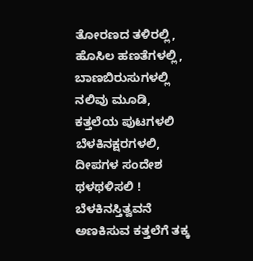ತೋರಣದ ತಳಿರಲ್ಲಿ, ಹೊಸಿಲ ಹಣತೆಗಳಲ್ಲಿ, ಬಾಣಬಿರುಸುಗಳಲ್ಲಿ ನಲಿವು ಮೂಡಿ, ಕತ್ತಲೆಯ ಪುಟಗಳಲಿ ಬೆಳಕಿನಕ್ಷರಗಳಲಿ, ದೀಪಗಳ ಸಂದೇಶ ಥಳಥಳಿಸಲಿ ! ಬೆಳಕಿನಸ್ತಿತ್ವವನೆ ಅಣಕಿಸುವ ಕತ್ತಲೆಗೆ ತಕ್ಕ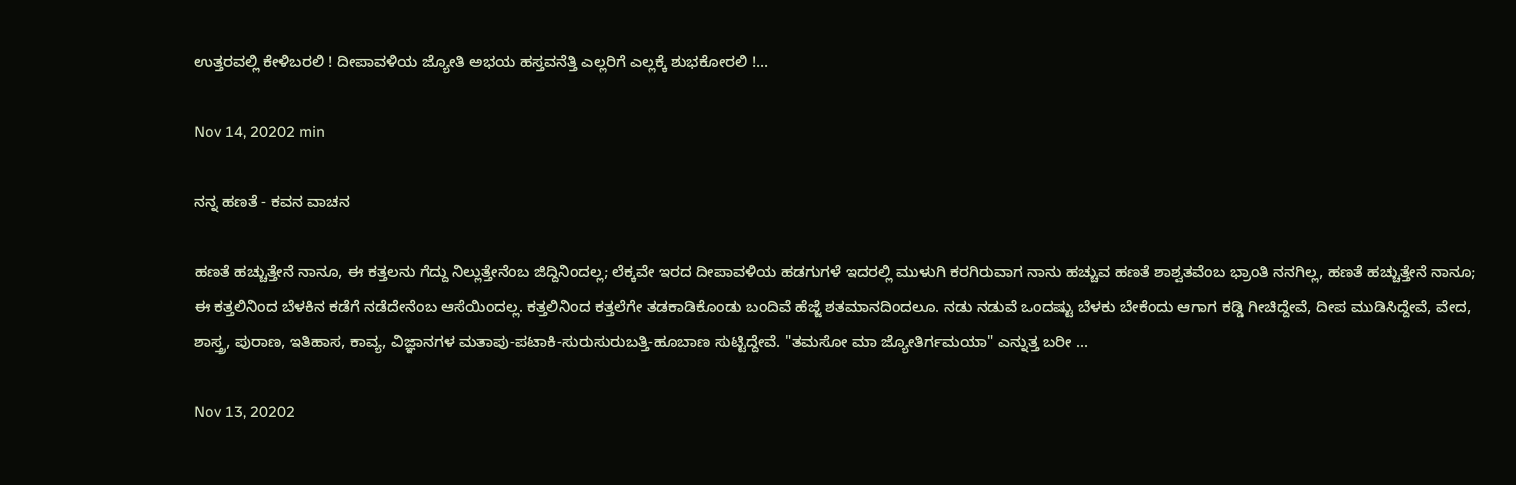ಉತ್ತರವಲ್ಲಿ ಕೇಳಿಬರಲಿ ! ದೀಪಾವಳಿಯ ಜ್ಯೋತಿ ಅಭಯ ಹಸ್ತವನೆತ್ತಿ ಎಲ್ಲರಿಗೆ ಎಲ್ಲಕ್ಕೆ ಶುಭಕೋರಲಿ !...

Nov 14, 20202 min

ನನ್ನ ಹಣತೆ - ಕವನ ವಾಚನ

ಹಣತೆ ಹಚ್ಚುತ್ತೇನೆ ನಾನೂ, ಈ ಕತ್ತಲನು ಗೆದ್ದು ನಿಲ್ಲುತ್ತೇನೆಂಬ ಜಿದ್ದಿನಿಂದಲ್ಲ; ಲೆಕ್ಕವೇ ಇರದ ದೀಪಾವಳಿಯ ಹಡಗುಗಳೆ ಇದರಲ್ಲಿ ಮುಳುಗಿ ಕರಗಿರುವಾಗ ನಾನು ಹಚ್ಚುವ ಹಣತೆ ಶಾಶ್ವತವೆಂಬ ಭ್ರಾಂತಿ ನನಗಿಲ್ಲ, ಹಣತೆ ಹಚ್ಚುತ್ತೇನೆ ನಾನೂ; ಈ ಕತ್ತಲಿನಿಂದ ಬೆಳಕಿನ ಕಡೆಗೆ ನಡೆದೇನೆಂಬ ಆಸೆಯಿಂದಲ್ಲ. ಕತ್ತಲಿನಿಂದ ಕತ್ತಲೆಗೇ ತಡಕಾಡಿಕೊಂಡು ಬಂದಿವೆ ಹೆಜ್ಜೆ ಶತಮಾನದಿಂದಲೂ. ನಡು ನಡುವೆ ಒಂದಷ್ಟು ಬೆಳಕು ಬೇಕೆಂದು ಆಗಾಗ ಕಡ್ಡಿ ಗೀಚಿದ್ದೇವೆ, ದೀಪ ಮುಡಿಸಿದ್ದೇವೆ, ವೇದ, ಶಾಸ್ತ್ರ, ಪುರಾಣ, ಇತಿಹಾಸ, ಕಾವ್ಯ, ವಿಜ್ಞಾನಗಳ ಮತಾಪು-ಪಟಾಕಿ-ಸುರುಸುರುಬತ್ತಿ-ಹೂಬಾಣ ಸುಟ್ಟಿದ್ದೇವೆ. "ತಮಸೋ ಮಾ ಜ್ಯೋತಿರ್ಗಮಯಾ" ಎನ್ನುತ್ತ ಬರೀ ...

Nov 13, 20202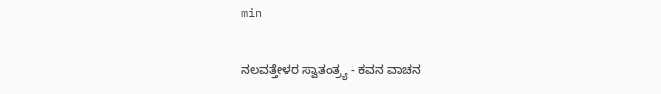min

ನಲವತ್ತೇಳರ ಸ್ವಾತಂತ್ರ್ಯ - ಕವನ ವಾಚನ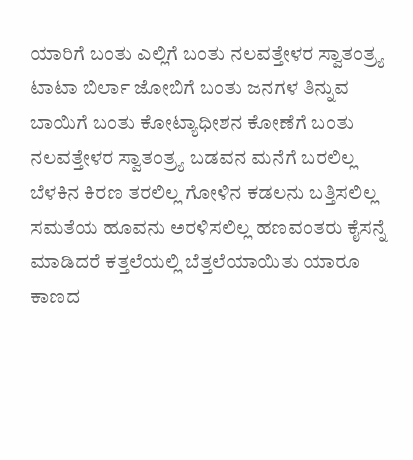ಯಾರಿಗೆ ಬಂತು ಎಲ್ಲಿಗೆ ಬಂತು ನಲವತ್ತೇಳರ ಸ್ವಾತಂತ್ರ್ಯ ಟಾಟಾ ಬಿರ್ಲಾ ಜೋಬಿಗೆ ಬಂತು ಜನಗಳ ತಿನ್ನುವ ಬಾಯಿಗೆ ಬಂತು ಕೋಟ್ಯಾಧೀಶನ ಕೋಣೆಗೆ ಬಂತು ನಲವತ್ತೇಳರ ಸ್ವಾತಂತ್ರ್ಯ ಬಡವನ ಮನೆಗೆ ಬರಲಿಲ್ಲ ಬೆಳಕಿನ ಕಿರಣ ತರಲಿಲ್ಲ ಗೋಳಿನ ಕಡಲನು ಬತ್ತಿಸಲಿಲ್ಲ ಸಮತೆಯ ಹೂವನು ಅರಳಿಸಲಿಲ್ಲ ಹಣವಂತರು ಕೈಸನ್ನೆ ಮಾಡಿದರೆ ಕತ್ತಲೆಯಲ್ಲಿ ಬೆತ್ತಲೆಯಾಯಿತು ಯಾರೂ ಕಾಣದ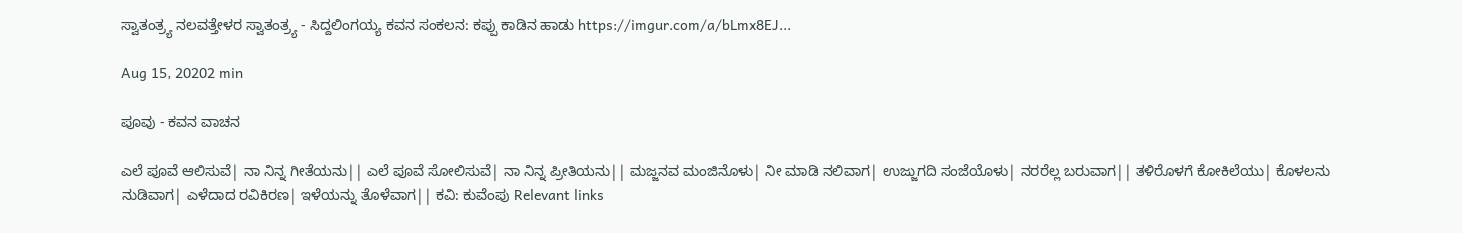ಸ್ವಾತಂತ್ರ್ಯ ನಲವತ್ತೇಳರ ಸ್ವಾತಂತ್ರ್ಯ - ಸಿದ್ದಲಿಂಗಯ್ಯ ಕವನ ಸಂಕಲನ: ಕಪ್ಪು ಕಾಡಿನ ಹಾಡು https://imgur.com/a/bLmx8EJ...

Aug 15, 20202 min

ಪೂವು - ಕವನ ವಾಚನ

ಎಲೆ ಪೂವೆ ಆಲಿಸುವೆ| ನಾ ನಿನ್ನ ಗೀತೆಯನು|| ಎಲೆ ಪೂವೆ ಸೋಲಿಸುವೆ| ನಾ ನಿನ್ನ ಪ್ರೀತಿಯನು|| ಮಜ್ಜನವ ಮಂಜಿನೊಳು| ನೀ ಮಾಡಿ ನಲಿವಾಗ| ಉಜ್ಜುಗದಿ ಸಂಜೆಯೊಳು| ನರರೆಲ್ಲ ಬರುವಾಗ|| ತಳಿರೊಳಗೆ ಕೋಕಿಲೆಯು| ಕೊಳಲನು ನುಡಿವಾಗ| ಎಳೆದಾದ ರವಿಕಿರಣ| ಇಳೆಯನ್ನು ತೊಳೆವಾಗ|| ಕವಿ: ಕುವೆಂಪು Relevant links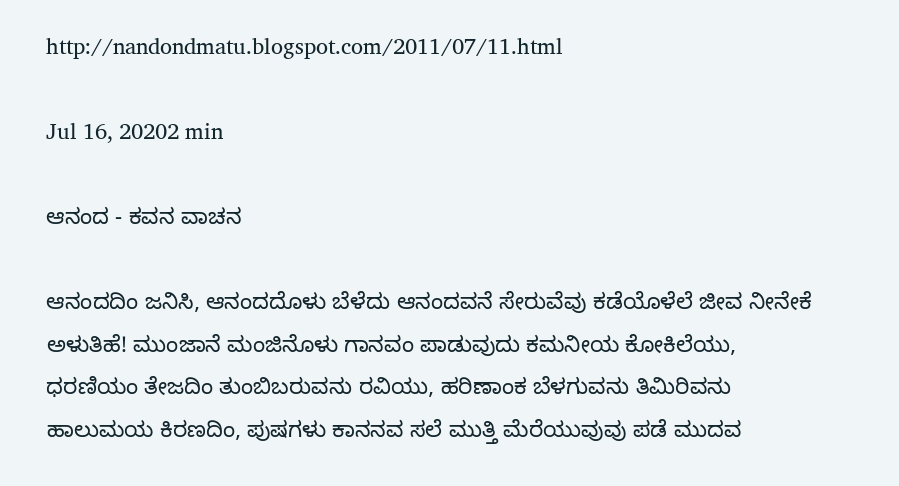http://nandondmatu.blogspot.com/2011/07/11.html

Jul 16, 20202 min

ಆನಂದ - ಕವನ ವಾಚನ

ಆನಂದದಿಂ ಜನಿಸಿ, ಆನಂದದೊಳು ಬೆಳೆದು ಆನಂದವನೆ ಸೇರುವೆವು ಕಡೆಯೊಳೆಲೆ ಜೀವ ನೀನೇಕೆ ಅಳುತಿಹೆ! ಮುಂಜಾನೆ ಮಂಜಿನೊಳು ಗಾನವಂ ಪಾಡುವುದು ಕಮನೀಯ ಕೋಕಿಲೆಯು, ಧರಣಿಯಂ ತೇಜದಿಂ ತುಂಬಿಬರುವನು ರವಿಯು, ಹರಿಣಾಂಕ ಬೆಳಗುವನು ತಿಮಿರಿವನು ಹಾಲುಮಯ ಕಿರಣದಿಂ, ಪುಷಗಳು ಕಾನನವ ಸಲೆ ಮುತ್ತಿ ಮೆರೆಯುವುವು ಪಡೆ ಮುದವ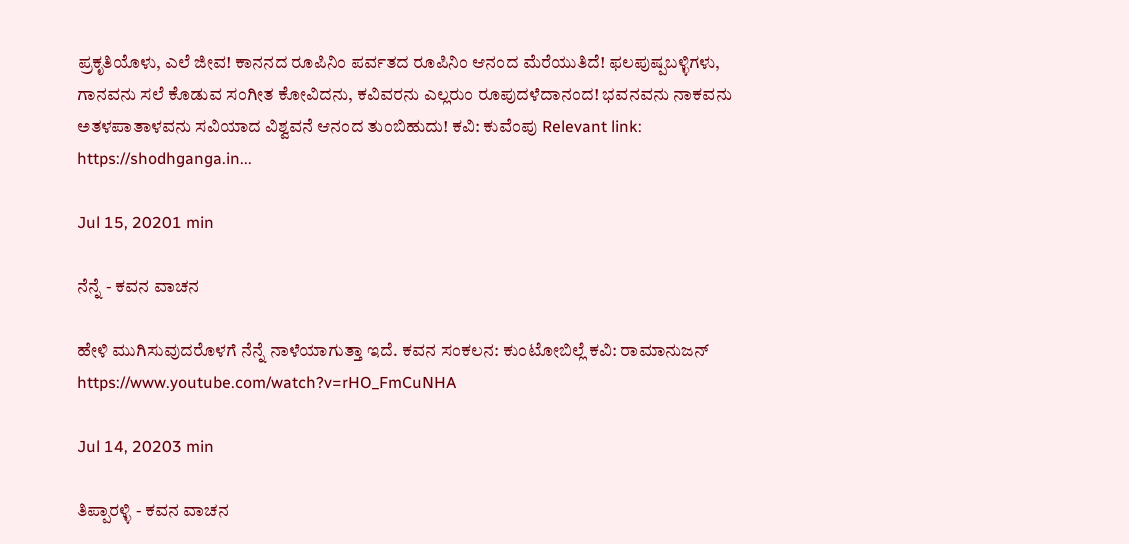ಪ್ರಕೃತಿಯೊಳು, ಎಲೆ ಜೀವ! ಕಾನನದ ರೂಪಿನಿಂ ಪರ್ವತದ ರೂಪಿನಿಂ ಆನಂದ ಮೆರೆಯುತಿದೆ! ಫಲಪುಷ್ಪಬಳ್ಳಿಗಳು, ಗಾನವನು ಸಲೆ ಕೊಡುವ ಸಂಗೀತ ಕೋವಿದನು, ಕವಿವರನು ಎಲ್ಲರುಂ ರೂಪುದಳೆದಾನಂದ! ಭವನವನು ನಾಕವನು ಅತಳಪಾತಾಳವನು ಸವಿಯಾದ ವಿಶ್ವವನೆ ಆನಂದ ತುಂಬಿಹುದು! ಕವಿ: ಕುವೆಂಪು Relevant link: https://shodhganga.in...

Jul 15, 20201 min

ನೆನ್ನೆ - ಕವನ ವಾಚನ

ಹೇಳಿ ಮುಗಿಸುವುದರೊಳಗೆ ನೆನ್ನೆ ನಾಳೆಯಾಗುತ್ತಾ ಇದೆ. ಕವನ ಸಂಕಲನ: ಕುಂಟೋಬಿಲ್ಲೆ ಕವಿ: ರಾಮಾನುಜನ್ https://www.youtube.com/watch?v=rHO_FmCuNHA

Jul 14, 20203 min

ತಿಪ್ಪಾರಳ್ಳಿ - ಕವನ ವಾಚನ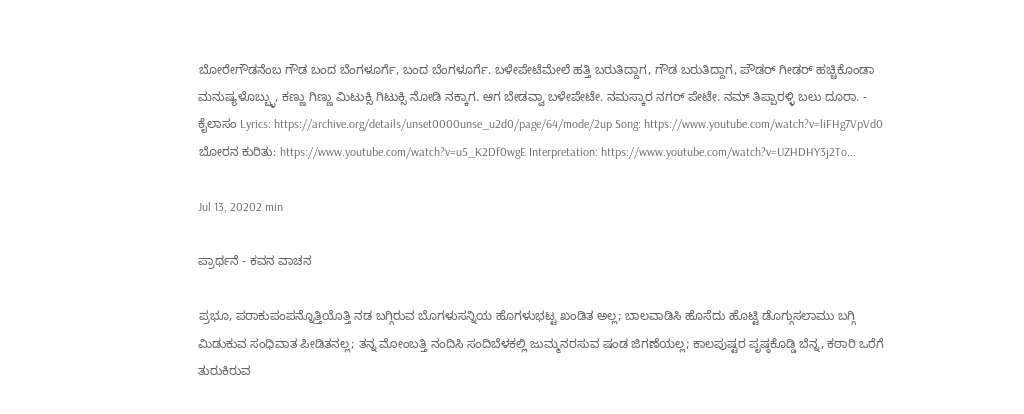ಬೋರೇಗೌಡನೆಂಬ ಗೌಡ ಬಂದ ಬೆಂಗಳೂರ್ಗೆ, ಬಂದ ಬೆಂಗಳೂರ್ಗೆ. ಬಳೇಪೇಟೆಮೇಲೆ ಹತ್ತಿ ಬರುತಿದ್ದಾಗ, ಗೌಡ ಬರುತಿದ್ದಾಗ, ಪೌಡರ್ ಗೀಡರ್ ಹಚ್ಚಿಕೊಂಡಾ ಮನುಷ್ಯಳೊಬ್ಬ್ಳು, ಕಣ್ಣು ಗಿಣ್ಣು ಮಿಟುಕ್ಸಿ ಗಿಟುಕ್ಸಿ ನೋಡಿ ನಕ್ಕಾಗ. ಆಗ ಬೇಡವ್ವಾ ಬಳೇಪೇಟೇ. ನಮಸ್ಕಾರ ನಗರ್ ಪೇಟೇ. ನಮ್ ತಿಪ್ಪಾರಳ್ಳಿ ಬಲು ದೂರಾ. - ಕೈಲಾಸಂ Lyrics: https://archive.org/details/unset0000unse_u2d0/page/64/mode/2up Song: https://www.youtube.com/watch?v=liFHg7VpVd0 ಬೋರನ ಕುರಿತು: https://www.youtube.com/watch?v=u5_K2Df0wgE Interpretation: https://www.youtube.com/watch?v=UZHDHY3j2To...

Jul 13, 20202 min

ಪ್ರಾರ್ಥನೆ - ಕವನ ವಾಚನ

ಪ್ರಭೂ, ಪರಾಕುಪಂಪನ್ನೊತ್ತಿಯೊತ್ತಿ ನಡ ಬಗ್ಗಿರುವ ಬೊಗಳುಸನ್ನಿಯ ಹೊಗಳುಭಟ್ಟ ಖಂಡಿತ ಅಲ್ಲ; ಬಾಲವಾಡಿಸಿ ಹೊಸೆದು ಹೊಟ್ಟಿ ಡೊಗ್ಗುಸಲಾಮು ಬಗ್ಗಿ ಮಿಡುಕುವ ಸಂಧಿವಾತ ಪೀಡಿತನಲ್ಲ; ತನ್ನ ಮೋಂಬತ್ತಿ ನಂದಿಸಿ ಸಂದಿಬೆಳಕಲ್ಲಿ ಜುಮ್ಮನರಸುವ ಷಂಡ ಜಿಗಣೆಯಲ್ಲ; ಕಾಲಪುಷ್ಟರ ಪೃಷ್ಠಕೊಡ್ಡಿ ಬೆನ್ನ, ಕಠಾರಿ ಒರೆಗೆ ತುರುಕಿರುವ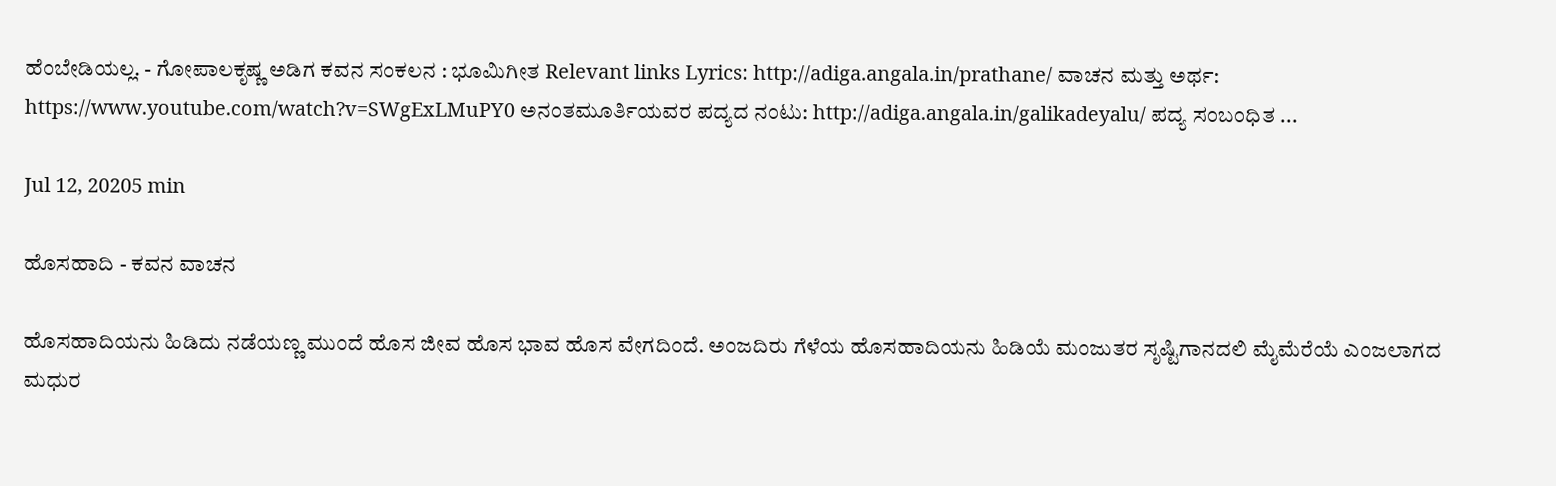ಹೆಂಬೇಡಿಯಲ್ಲ. - ಗೋಪಾಲಕೃಷ್ಣ ಅಡಿಗ ಕವನ ಸಂಕಲನ : ಭೂಮಿಗೀತ Relevant links Lyrics: http://adiga.angala.in/prathane/ ವಾಚನ ಮತ್ತು ಅರ್ಥ: https://www.youtube.com/watch?v=SWgExLMuPY0 ಅನಂತಮೂರ್ತಿಯವರ ಪದ್ಯದ ನಂಟು: http://adiga.angala.in/galikadeyalu/ ಪದ್ಯ ಸಂಬಂಧಿತ ...

Jul 12, 20205 min

ಹೊಸಹಾದಿ - ಕವನ ವಾಚನ

ಹೊಸಹಾದಿಯನು ಹಿಡಿದು ನಡೆಯಣ್ಣ ಮುಂದೆ ಹೊಸ ಜೀವ ಹೊಸ ಭಾವ ಹೊಸ ವೇಗದಿಂದೆ. ಅಂಜದಿರು ಗೆಳೆಯ ಹೊಸಹಾದಿಯನು ಹಿಡಿಯೆ ಮಂಜುತರ ಸೃಷ್ಟಿಗಾನದಲಿ ಮೈಮೆರೆಯೆ ಎಂಜಲಾಗದ ಮಧುರ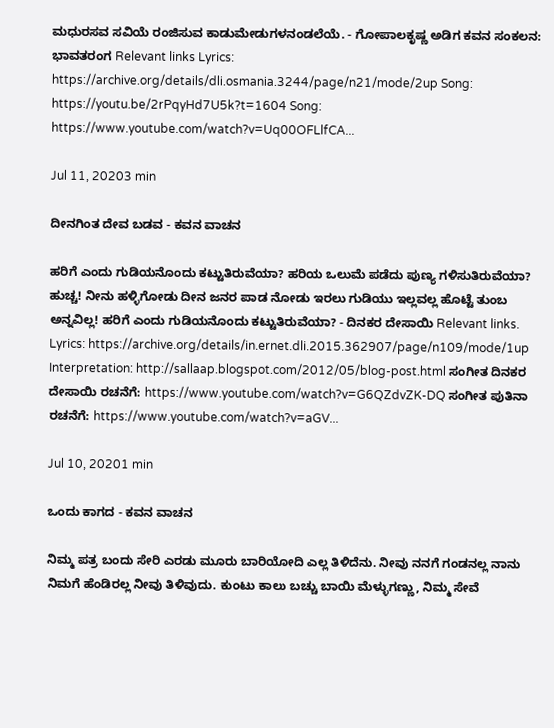ಮಧುರಸವ ಸವಿಯೆ ರಂಜಿಸುವ ಕಾಡುಮೇಡುಗಳನಂಡಲೆಯೆ. - ಗೋಪಾಲಕೃಷ್ಣ ಅಡಿಗ ಕವನ ಸಂಕಲನ: ಭಾವತರಂಗ Relevant links Lyrics: https://archive.org/details/dli.osmania.3244/page/n21/mode/2up Song: https://youtu.be/2rPqyHd7U5k?t=1604 Song: https://www.youtube.com/watch?v=Uq00OFLlfCA...

Jul 11, 20203 min

ದೀನಗಿಂತ ದೇವ ಬಡವ - ಕವನ ವಾಚನ

ಹರಿಗೆ ಎಂದು ಗುಡಿಯನೊಂದು ಕಟ್ಟುತಿರುವೆಯಾ? ಹರಿಯ ಒಲುಮೆ ಪಡೆದು ಪುಣ್ಯ ಗಳಿಸುತಿರುವೆಯಾ? ಹುಚ್ಚ! ನೀನು ಹಳ್ಳಿಗೋಡು ದೀನ ಜನರ ಪಾಡ ನೋಡು ಇರಲು ಗುಡಿಯು ಇಲ್ಲವಲ್ಲ ಹೊಟ್ಟೆ ತುಂಬ ಅನ್ನವಿಲ್ಲ! ಹರಿಗೆ ಎಂದು ಗುಡಿಯನೊಂದು ಕಟ್ಟುತಿರುವೆಯಾ? - ದಿನಕರ ದೇಸಾಯಿ Relevant links. Lyrics: https://archive.org/details/in.ernet.dli.2015.362907/page/n109/mode/1up Interpretation: http://sallaap.blogspot.com/2012/05/blog-post.html ಸಂಗೀತ ದಿನಕರ ದೇಸಾಯಿ ರಚನೆಗೆ: https://www.youtube.com/watch?v=G6QZdvZK-DQ ಸಂಗೀತ ಪುತಿನಾ ರಚನೆಗೆ: https://www.youtube.com/watch?v=aGV...

Jul 10, 20201 min

ಒಂದು ಕಾಗದ - ಕವನ ವಾಚನ

ನಿಮ್ಮ ಪತ್ರ ಬಂದು ಸೇರಿ ಎರಡು ಮೂರು ಬಾರಿಯೋದಿ ಎಲ್ಲ ತಿಳಿದೆನು. ನೀವು ನನಗೆ ಗಂಡನಲ್ಲ ನಾನು ನಿಮಗೆ ಹೆಂಡಿರಲ್ಲ ನೀವು ತಿಳಿವುದು. ಕುಂಟು ಕಾಲು ಬಚ್ಚು ಬಾಯಿ ಮೆಳ್ಳುಗಣ್ಣು, ನಿಮ್ಮ ಸೇವೆ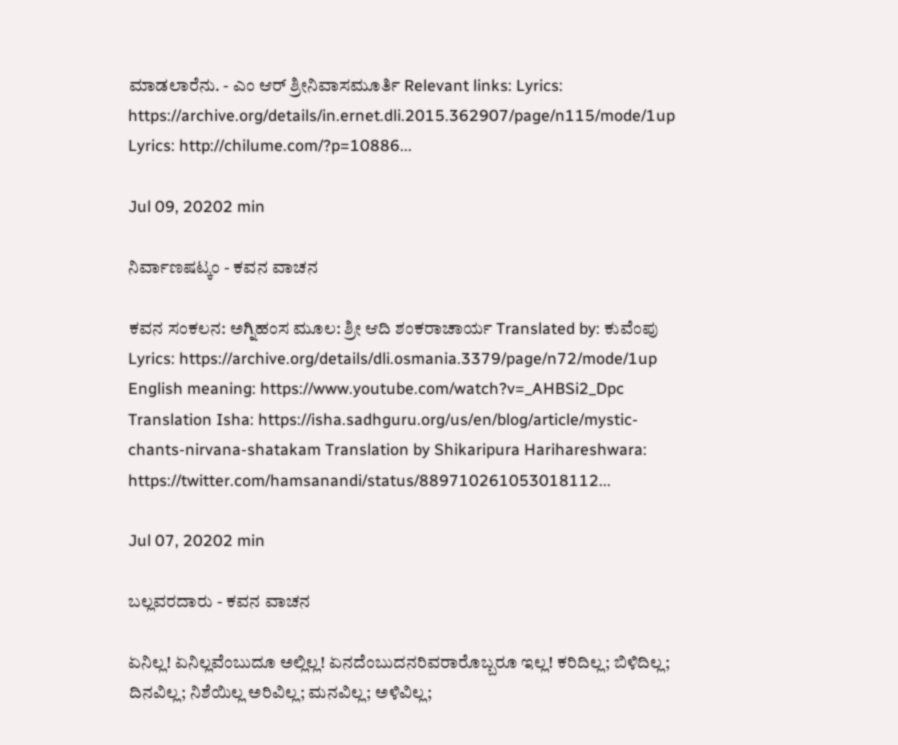ಮಾಡಲಾರೆನು. - ಎಂ ಆರ್ ಶ್ರೀನಿವಾಸಮೂರ್ತಿ Relevant links: Lyrics: https://archive.org/details/in.ernet.dli.2015.362907/page/n115/mode/1up Lyrics: http://chilume.com/?p=10886...

Jul 09, 20202 min

ನಿರ್ವಾಣಷಟ್ಕಂ - ಕವನ ವಾಚನ

ಕವನ ಸಂಕಲನ: ಅಗ್ನಿಹಂಸ ಮೂಲ: ಶ್ರೀ ಆದಿ ಶಂಕರಾಚಾರ್ಯ Translated by: ಕುವೆಂಪು Lyrics: https://archive.org/details/dli.osmania.3379/page/n72/mode/1up English meaning: https://www.youtube.com/watch?v=_AHBSi2_Dpc Translation Isha: https://isha.sadhguru.org/us/en/blog/article/mystic-chants-nirvana-shatakam Translation by Shikaripura Harihareshwara: https://twitter.com/hamsanandi/status/889710261053018112...

Jul 07, 20202 min

ಬಲ್ಲವರದಾರು - ಕವನ ವಾಚನ

ಏನಿಲ್ಲ! ಏನಿಲ್ಲವೆಂಬುದೂ ಅಲ್ಲಿಲ್ಲ! ಏನದೆಂಬುದನರಿವರಾರೊಬ್ಬರೂ ಇಲ್ಲ! ಕರಿದಿಲ್ಲ; ಬಿಳಿದಿಲ್ಲ; ದಿನವಿಲ್ಲ; ನಿಶೆಯಿಲ್ಲ ಅರಿವಿಲ್ಲ; ಮನವಿಲ್ಲ; ಅಳಿವಿಲ್ಲ;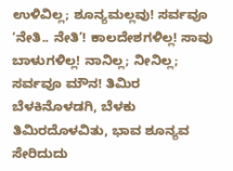ಉಳಿವಿಲ್ಲ; ಶೂನ್ಯಮಲ್ಲವು! ಸರ್ವವೂ ‘ನೇತಿ.. ನೇತಿ’! ಕಾಲದೇಶಗಳಿಲ್ಲ! ಸಾವು ಬಾಳುಗಳಿಲ್ಲ! ನಾನಿಲ್ಲ; ನೀನಿಲ್ಲ; ಸರ್ವವೂ ಮೌನ! ತಿಮಿರ ಬೆಳಕಿನೊಳಡಗಿ, ಬೆಳಕು ತಿಮಿರದೊಳವಿತು, ಭಾವ ಶೂನ್ಯವ ಸೇರಿದುದು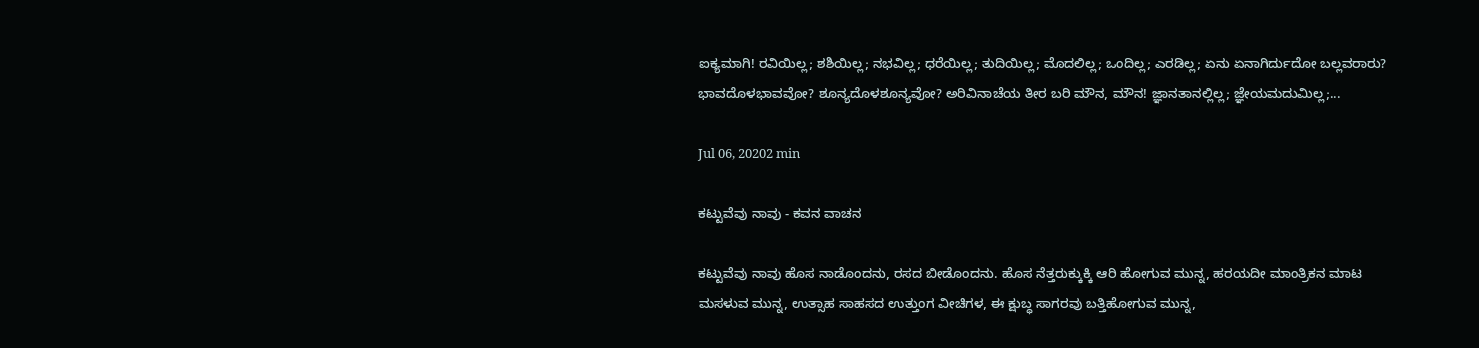ಐಕ್ಯಮಾಗಿ! ರವಿಯಿಲ್ಲ; ಶಶಿಯಿಲ್ಲ; ನಭವಿಲ್ಲ; ಧರೆಯಿಲ್ಲ; ತುದಿಯಿಲ್ಲ; ಮೊದಲಿಲ್ಲ; ಒಂದಿಲ್ಲ; ಎರಡಿಲ್ಲ; ಏನು ಏನಾಗಿರ್ದುದೋ ಬಲ್ಲವರಾರು? ಭಾವದೊಳಭಾವವೋ? ಶೂನ್ಯದೊಳಶೂನ್ಯವೋ? ಅರಿವಿನಾಚೆಯ ತೀರ ಬರಿ ಮೌನ, ಮೌನ! ಜ್ಞಾನತಾನಲ್ಲಿಲ್ಲ; ಜ್ಞೇಯಮದುಮಿಲ್ಲ;...

Jul 06, 20202 min

ಕಟ್ಟುವೆವು ನಾವು - ಕವನ ವಾಚನ

ಕಟ್ಟುವೆವು ನಾವು ಹೊಸ ನಾಡೊಂದನು, ರಸದ ಬೀಡೊಂದನು. ಹೊಸ ನೆತ್ತರುಕ್ಕುಕ್ಕಿ ಆರಿ ಹೋಗುವ ಮುನ್ನ, ಹರಯದೀ ಮಾಂತ್ರಿಕನ ಮಾಟ ಮಸಳುವ ಮುನ್ನ, ಉತ್ಸಾಹ ಸಾಹಸದ ಉತ್ತುಂಗ ವೀಚಿಗಳ, ಈ ಕ್ಷುಬ್ಧ ಸಾಗರವು ಬತ್ತಿಹೋಗುವ ಮುನ್ನ,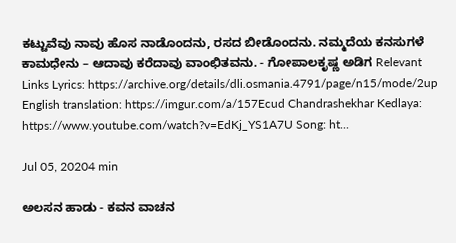ಕಟ್ಟುವೆವು ನಾವು ಹೊಸ ನಾಡೊಂದನು, ರಸದ ಬೀಡೊಂದನು. ನಮ್ಮದೆಯ ಕನಸುಗಳೆ ಕಾಮಧೇನು – ಆದಾವು ಕರೆದಾವು ವಾಂಛಿತವನು. - ಗೋಪಾಲಕೃಷ್ಣ ಅಡಿಗ Relevant Links Lyrics: https://archive.org/details/dli.osmania.4791/page/n15/mode/2up English translation: https://imgur.com/a/157Ecud Chandrashekhar Kedlaya: https://www.youtube.com/watch?v=EdKj_YS1A7U Song: ht...

Jul 05, 20204 min

ಅಲಸನ ಹಾಡು - ಕವನ ವಾಚನ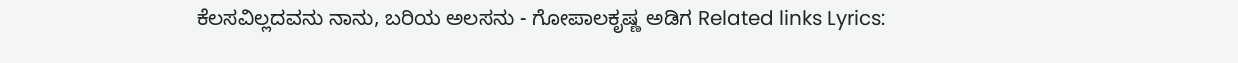ಕೆಲಸವಿಲ್ಲದವನು ನಾನು, ಬರಿಯ ಅಲಸನು - ಗೋಪಾಲಕೃಷ್ಣ ಅಡಿಗ Related links Lyrics: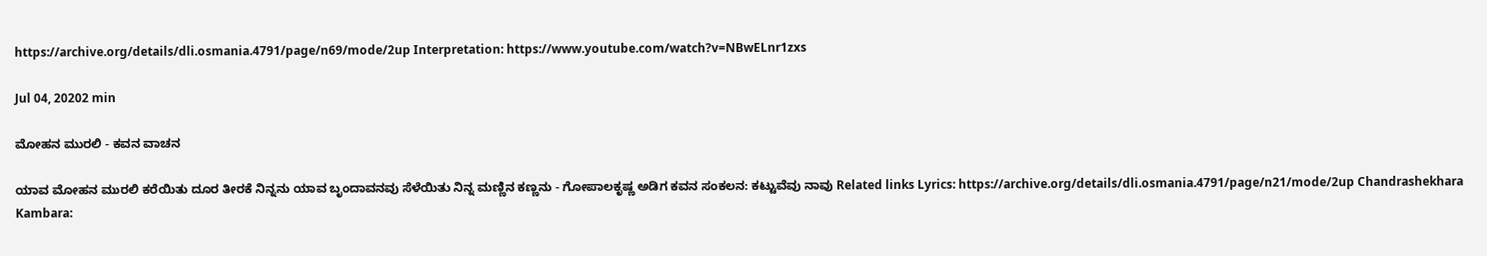https://archive.org/details/dli.osmania.4791/page/n69/mode/2up Interpretation: https://www.youtube.com/watch?v=NBwELnr1zxs

Jul 04, 20202 min

ಮೋಹನ ಮುರಲಿ - ಕವನ ವಾಚನ

ಯಾವ ಮೋಹನ ಮುರಲಿ ಕರೆಯಿತು ದೂರ ತೀರಕೆ ನಿನ್ನನು ಯಾವ ಬೃಂದಾವನವು ಸೆಳೆಯಿತು ನಿನ್ನ ಮಣ್ಣಿನ ಕಣ್ಣನು - ಗೋಪಾಲಕೃಷ್ಣ ಅಡಿಗ ಕವನ ಸಂಕಲನ: ಕಟ್ಟುವೆವು ನಾವು Related links Lyrics: https://archive.org/details/dli.osmania.4791/page/n21/mode/2up Chandrashekhara Kambara: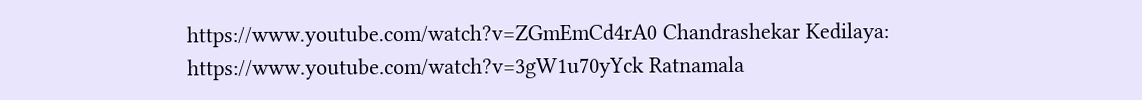https://www.youtube.com/watch?v=ZGmEmCd4rA0 Chandrashekar Kedilaya: https://www.youtube.com/watch?v=3gW1u70yYck Ratnamala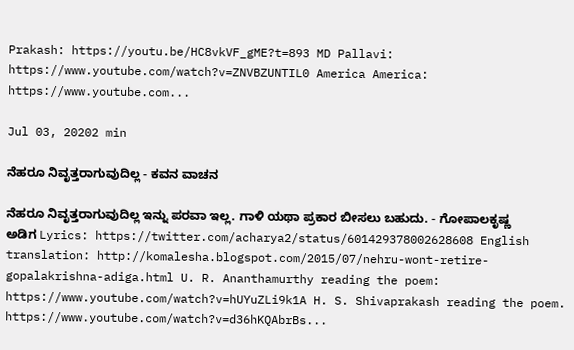Prakash: https://youtu.be/HC8vkVF_gME?t=893 MD Pallavi: https://www.youtube.com/watch?v=ZNVBZUNTIL0 America America: https://www.youtube.com...

Jul 03, 20202 min

ನೆಹರೂ ನಿವೃತ್ತರಾಗುವುದಿಲ್ಲ - ಕವನ ವಾಚನ

ನೆಹರೂ ನಿವೃತ್ತರಾಗುವುದಿಲ್ಲ ಇನ್ನು ಪರವಾ ಇಲ್ಲ. ಗಾಳಿ ಯಥಾ ಪ್ರಕಾರ ಬೀಸಲು ಬಹುದು. - ಗೋಪಾಲಕೃಷ್ಣ ಅಡಿಗ Lyrics: https://twitter.com/acharya2/status/601429378002628608 English translation: http://komalesha.blogspot.com/2015/07/nehru-wont-retire-gopalakrishna-adiga.html U. R. Ananthamurthy reading the poem: https://www.youtube.com/watch?v=hUYuZLi9k1A H. S. Shivaprakash reading the poem. https://www.youtube.com/watch?v=d36hKQAbrBs...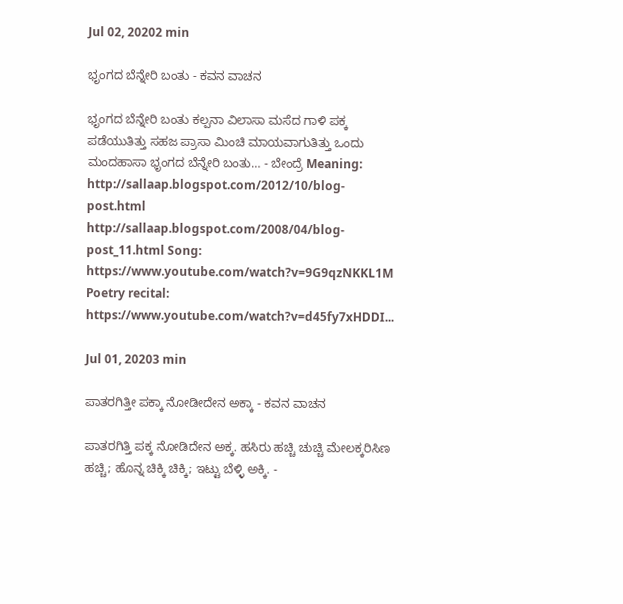Jul 02, 20202 min

ಭೃಂಗದ ಬೆನ್ನೇರಿ ಬಂತು - ಕವನ ವಾಚನ

ಭೃಂಗದ ಬೆನ್ನೇರಿ ಬಂತು ಕಲ್ಪನಾ ವಿಲಾಸಾ ಮಸೆದ ಗಾಳಿ ಪಕ್ಕ ಪಡೆಯುತಿತ್ತು ಸಹಜ ಪ್ರಾಸಾ ಮಿಂಚಿ ಮಾಯವಾಗುತಿತ್ತು ಒಂದು ಮಂದಹಾಸಾ ಭೃಂಗದ ಬೆನ್ನೇರಿ ಬಂತು… - ಬೇಂದ್ರೆ Meaning: http://sallaap.blogspot.com/2012/10/blog-post.html http://sallaap.blogspot.com/2008/04/blog-post_11.html Song: https://www.youtube.com/watch?v=9G9qzNKKL1M Poetry recital: https://www.youtube.com/watch?v=d45fy7xHDDI...

Jul 01, 20203 min

ಪಾತರಗಿತ್ತೀ ಪಕ್ಕಾ ನೋಡೀದೇನ ಅಕ್ಕಾ - ಕವನ ವಾಚನ

ಪಾತರಗಿತ್ತಿ ಪಕ್ಕ ನೋಡಿದೇನ ಅಕ್ಕ. ಹಸಿರು ಹಚ್ಚಿ ಚುಚ್ಚಿ ಮೇಲಕ್ಕರಿಸಿಣ ಹಚ್ಚಿ; ಹೊನ್ನ ಚಿಕ್ಕಿ ಚಿಕ್ಕಿ; ಇಟ್ಟು ಬೆಳ್ಳಿ ಅಕ್ಕಿ. -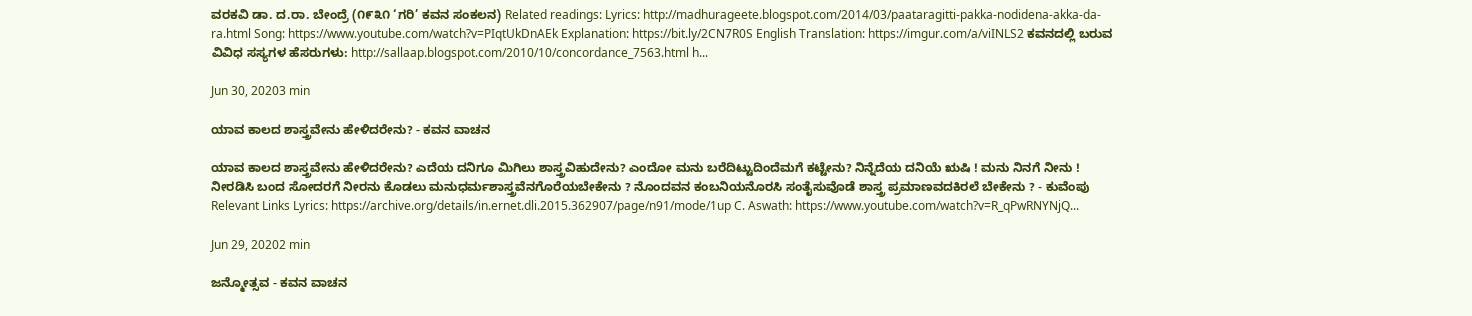ವರಕವಿ ಡಾ. ದ.ರಾ. ಬೇಂದ್ರೆ (೧೯೩೧ ‘ಗರಿ’ ಕವನ ಸಂಕಲನ) Related readings: Lyrics: http://madhurageete.blogspot.com/2014/03/paataragitti-pakka-nodidena-akka-da-ra.html Song: https://www.youtube.com/watch?v=PIqtUkDnAEk Explanation: https://bit.ly/2CN7R0S English Translation: https://imgur.com/a/viINLS2 ಕವನದಲ್ಲಿ ಬರುವ ವಿವಿಧ ಸಸ್ಯಗಳ ಹೆಸರುಗಳು: http://sallaap.blogspot.com/2010/10/concordance_7563.html h...

Jun 30, 20203 min

ಯಾವ ಕಾಲದ ಶಾಸ್ತ್ರವೇನು ಹೇಳಿದರೇನು? - ಕವನ ವಾಚನ

ಯಾವ ಕಾಲದ ಶಾಸ್ತ್ರವೇನು ಹೇಳಿದರೇನು? ಎದೆಯ ದನಿಗೂ ಮಿಗಿಲು ಶಾಸ್ತ್ರವಿಹುದೇನು? ಎಂದೋ ಮನು ಬರೆದಿಟ್ಟುದಿಂದೆಮಗೆ ಕಟ್ಟೇನು? ನಿನ್ನೆದೆಯ ದನಿಯೆ ಋಷಿ ! ಮನು ನಿನಗೆ ನೀನು ! ನೀರಡಿಸಿ ಬಂದ ಸೋದರಗೆ ನೀರನು ಕೊಡಲು ಮನುಧರ್ಮಶಾಸ್ತ್ರವೆನಗೊರೆಯಬೇಕೇನು ? ನೊಂದವನ ಕಂಬನಿಯನೊರಸಿ ಸಂತೈಸುವೊಡೆ ಶಾಸ್ತ್ರ ಪ್ರಮಾಣವದಕಿರಲೆ ಬೇಕೇನು ? - ಕುವೆಂಪು Relevant Links Lyrics: https://archive.org/details/in.ernet.dli.2015.362907/page/n91/mode/1up C. Aswath: https://www.youtube.com/watch?v=R_qPwRNYNjQ...

Jun 29, 20202 min

ಜನ್ಮೋತ್ಸವ - ಕವನ ವಾಚನ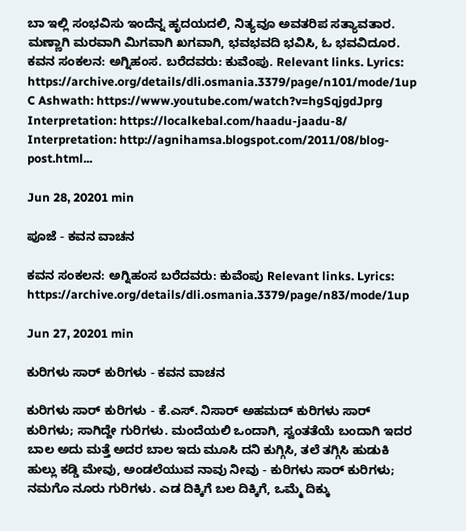ಬಾ ಇಲ್ಲಿ ಸಂಭವಿಸು ಇಂದೆನ್ನ ಹೃದಯದಲಿ, ನಿತ್ಯವೂ ಅವತರಿಪ ಸತ್ಯಾವತಾರ. ಮಣ್ಣಾಗಿ ಮರವಾಗಿ ಮಿಗವಾಗಿ ಖಗವಾಗಿ, ಭವಭವದಿ ಭವಿಸಿ, ಓ ಭವವಿದೂರ. ಕವನ ಸಂಕಲನ: ಅಗ್ನಿಹಂಸ. ಬರೆದವರು: ಕುವೆಂಪು. Relevant links. Lyrics: https://archive.org/details/dli.osmania.3379/page/n101/mode/1up C Ashwath: https://www.youtube.com/watch?v=hgSqjgdJprg Interpretation: https://localkebal.com/haadu-jaadu-8/ Interpretation: http://agnihamsa.blogspot.com/2011/08/blog-post.html...

Jun 28, 20201 min

ಪೂಜೆ - ಕವನ ವಾಚನ

ಕವನ ಸಂಕಲನ: ಅಗ್ನಿಹಂಸ ಬರೆದವರು: ಕುವೆಂಪು Relevant links. Lyrics: https://archive.org/details/dli.osmania.3379/page/n83/mode/1up

Jun 27, 20201 min

ಕುರಿಗಳು ಸಾರ್ ಕುರಿಗಳು - ಕವನ ವಾಚನ

ಕುರಿಗಳು ಸಾರ್ ಕುರಿಗಳು - ಕೆ.ಎಸ್. ನಿಸಾರ್ ಅಹಮದ್ ಕುರಿಗಳು ಸಾರ್ ಕುರಿಗಳು; ಸಾಗಿದ್ದೇ ಗುರಿಗಳು. ಮಂದೆಯಲಿ ಒಂದಾಗಿ, ಸ್ವಂತತೆಯೆ ಬಂದಾಗಿ ಇದರ ಬಾಲ ಅದು ಮತ್ತೆ ಅದರ ಬಾಲ ಇದು ಮೂಸಿ ದನಿ ಕುಗ್ಗಿಸಿ, ತಲೆ ತಗ್ಗಿಸಿ ಹುಡುಕಿ ಹುಲ್ಲು ಕಡ್ಡಿ ಮೇವು, ಅಂಡಲೆಯುವ ನಾವು ನೀವು - ಕುರಿಗಳು ಸಾರ್ ಕುರಿಗಳು; ನಮಗೊ ನೂರು ಗುರಿಗಳು. ಎಡ ದಿಕ್ಕಿಗೆ ಬಲ ದಿಕ್ಕಿಗೆ, ಒಮ್ಮೆ ದಿಕ್ಕು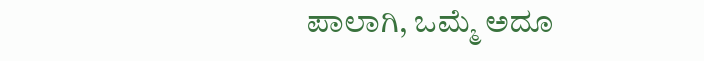ಪಾಲಾಗಿ, ಒಮ್ಮೆ ಅದೂ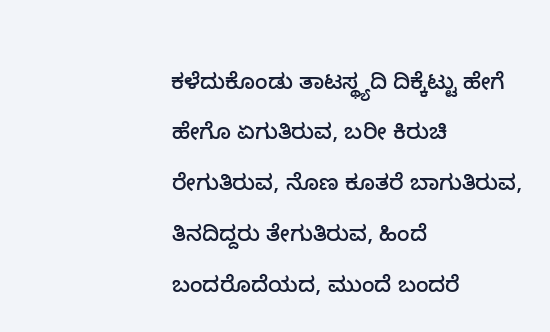ಕಳೆದುಕೊಂಡು ತಾಟಸ್ಥ್ಯದಿ ದಿಕ್ಕೆಟ್ಟು ಹೇಗೆ ಹೇಗೊ ಏಗುತಿರುವ, ಬರೀ ಕಿರುಚಿ ರೇಗುತಿರುವ, ನೊಣ ಕೂತರೆ ಬಾಗುತಿರುವ, ತಿನದಿದ್ದರು ತೇಗುತಿರುವ, ಹಿಂದೆ ಬಂದರೊದೆಯದ, ಮುಂದೆ ಬಂದರೆ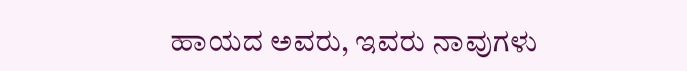ಹಾಯದ ಅವರು, ಇವರು ನಾವುಗಳು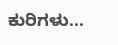ಕುರಿಗಳು...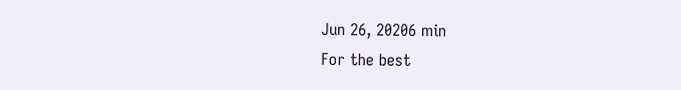Jun 26, 20206 min
For the best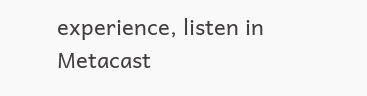experience, listen in Metacast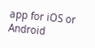app for iOS or Android